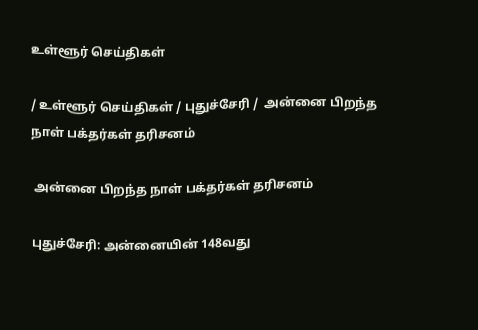உள்ளூர் செய்திகள்

/ உள்ளூர் செய்திகள் / புதுச்சேரி /  அன்னை பிறந்த நாள் பக்தர்கள் தரிசனம்

 அன்னை பிறந்த நாள் பக்தர்கள் தரிசனம்

புதுச்சேரி: அன்னையின் 148வது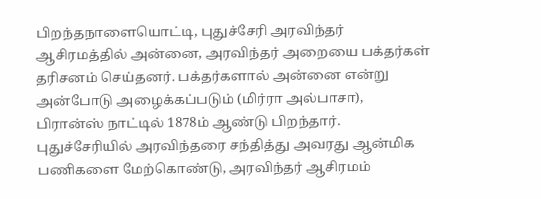பிறந்தநாளையொட்டி, புதுச்சேரி அரவிந்தர் ஆசிரமத்தில் அன்னை, அரவிந்தர் அறையை பக்தர்கள் தரிசனம் செய்தனர். பக்தர்களால் அன்னை என்று அன்போடு அழைக்கப்படும் (மிர்ரா அல்பாசா), பிரான்ஸ் நாட்டில் 1878ம் ஆண்டு பிறந்தார். புதுச்சேரியில் அரவிந்தரை சந்தித்து அவரது ஆன்மிக பணிகளை மேற்கொண்டு, அரவிந்தர் ஆசிரமம்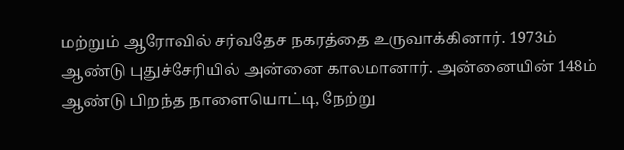மற்றும் ஆரோவில் சர்வதேச நகரத்தை உருவாக்கினார். 1973ம் ஆண்டு புதுச்சேரியில் அன்னை காலமானார். அன்னையின் 148ம் ஆண்டு பிறந்த நாளையொட்டி, நேற்று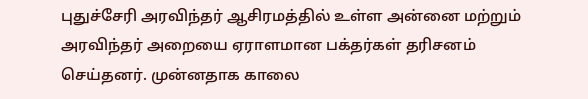புதுச்சேரி அரவிந்தர் ஆசிரமத்தில் உள்ள அன்னை மற்றும் அரவிந்தர் அறையை ஏராளமான பக்தர்கள் தரிசனம் செய்தனர். முன்னதாக காலை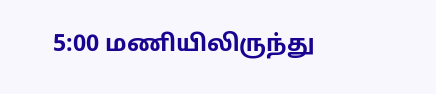5:00 மணியிலிருந்து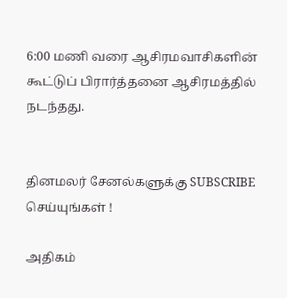6:00 மணி வரை ஆசிரமவாசிகளின் கூட்டுப் பிரார்த்தனை ஆசிரமத்தில் நடந்தது.


தினமலர் சேனல்களுக்கு SUBSCRIBE செய்யுங்கள் !

அதிகம்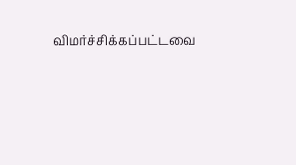விமர்ச்சிக்கப்பட்டவை